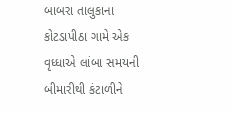બાબરા તાલુકાના કોટડાપીઠા ગામે એક વૃધ્ધાએ લાંબા સમયની બીમારીથી કંટાળીને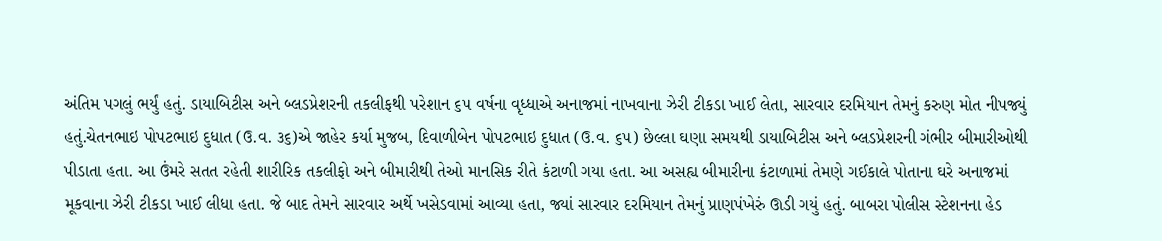અંતિમ પગલું ભર્યું હતું. ડાયાબિટીસ અને બ્લડપ્રેશરની તકલીફથી પરેશાન ૬૫ વર્ષના વૃધ્ધાએ અનાજમાં નાખવાના ઝેરી ટીકડા ખાઈ લેતા, સારવાર દરમિયાન તેમનું કરુણ મોત નીપજ્યું હતું.ચેતનભાઇ પોપટભાઇ દુધાત (ઉ.વ. ૩૬)એ જાહેર કર્યા મુજબ, દિવાળીબેન પોપટભાઇ દુધાત (ઉ.વ. ૬૫) છેલ્લા ઘણા સમયથી ડાયાબિટીસ અને બ્લડપ્રેશરની ગંભીર બીમારીઓથી પીડાતા હતા. આ ઉંમરે સતત રહેતી શારીરિક તકલીફો અને બીમારીથી તેઓ માનસિક રીતે કંટાળી ગયા હતા. આ અસહ્ય બીમારીના કંટાળામાં તેમણે ગઈકાલે પોતાના ઘરે અનાજમાં મૂકવાના ઝેરી ટીકડા ખાઈ લીધા હતા. જે બાદ તેમને સારવાર અર્થે ખસેડવામાં આવ્યા હતા, જ્યાં સારવાર દરમિયાન તેમનું પ્રાણપંખેરું ઊડી ગયું હતું. બાબરા પોલીસ સ્ટેશનના હેડ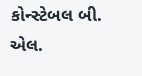કોન્સ્ટેબલ બી. એલ.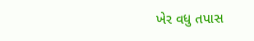ખેર વધુ તપાસ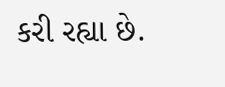કરી રહ્યા છે.